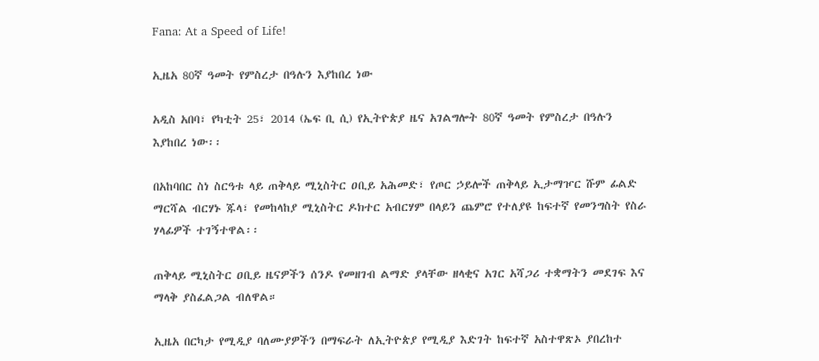Fana: At a Speed of Life!

ኢዜአ 80ኛ ዓመት የምስረታ በዓሉን እያከበረ ነው

አዲስ አበባ፣ የካቲት 25፣ 2014 (ኤፍ ቢ ሲ) የኢትዮጵያ ዜና አገልግሎት 80ኛ ዓመት የምስረታ በዓሉን እያከበረ ነው፡፡

በአከባበር ስነ ስርዓቱ ላይ ጠቅላይ ሚኒስትር ዐቢይ አሕመድ፣ የጦር ኃይሎች ጠቅላይ ኢታማዦር ሹም ፊልድ ማርሻል ብርሃኑ ጁላ፣ የመከላከያ ሚኒስትር ዶክተር አብርሃም በላይን ጨምሮ የተለያዩ ከፍተኛ የመንግስት የስራ ሃላፊዎች ተገኝተዋል፡፡

ጠቅላይ ሚኒስትር ዐቢይ ዜናዎችን ሰንዶ የመዘገብ ልማድ ያላቸው ዘላቂና አገር አሻጋሪ ተቋማትን መደገፍ እና ማላቅ ያስፈልጋል ብለዋል።

ኢዜአ በርካታ የሚዲያ ባለሙያዎችን በማፍራት ለኢትዮጵያ የሚዲያ እድገት ከፍተኛ አስተዋጽኦ ያበረከተ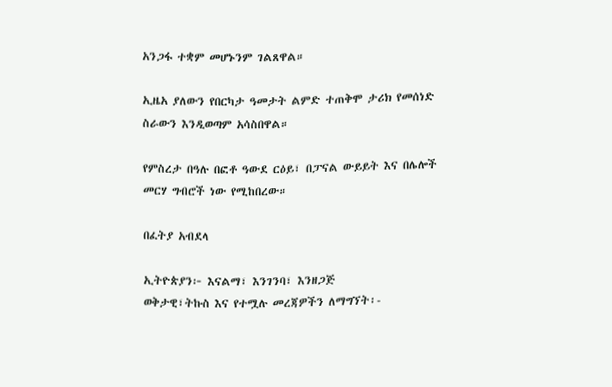አንጋፋ ተቋም መሆኑንም ገልጸዋል።

ኢዜአ ያለውን የበርካታ ዓመታት ልምድ ተጠቅሞ ታሪክ የመሰነድ ስራውን እንዲወጣም አሳስበዋል።

የምስረታ በዓሉ በፎቶ ዓውደ ርዕይ፣ በፓናል ውይይት እና በሌሎች መርሃ ግብሮች ነው የሚከበረው።

በፈትያ አብደላ

ኢትዮጵያን፦ እናልማ፣ እንገንባ፣ እንዘጋጅ
ወቅታዊ፣ትኩስ እና የተሟሉ መረጃዎችን ለማግኘት፡-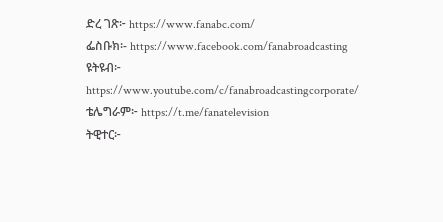ድረ ገጽ፦ https://www.fanabc.com/
ፌስቡክ፡- https://www.facebook.com/fanabroadcasting
ዩትዩብ፦ https://www.youtube.com/c/fanabroadcastingcorporate/
ቴሌግራም፦ https://t.me/fanatelevision
ትዊተር፦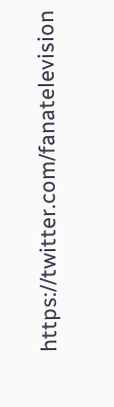https://twitter.com/fanatelevision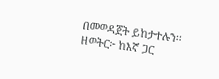በመወዳጀት ይከታተሉን፡፡
ዘወትር፦ ከእኛ ጋር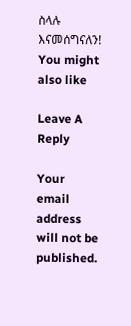ስላሉ እናመሰግናለን!
You might also like

Leave A Reply

Your email address will not be published.